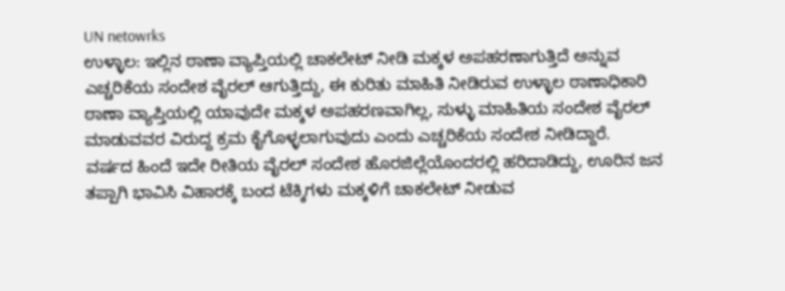UN netowrks
ಉಳ್ಳಾಲ: ಇಲ್ಲಿನ ಠಾಣಾ ವ್ಯಾಪ್ತಿಯಲ್ಲಿ ಚಾಕಲೇಟ್ ನೀಡಿ ಮಕ್ಕಳ ಅಪಹರಣಾಗುತ್ತಿದೆ ಅನ್ನುವ ಎಚ್ಚರಿಕೆಯ ಸಂದೇಶ ವೈರಲ್ ಆಗುತ್ತಿದ್ದು, ಈ ಕುರಿತು ಮಾಹಿತಿ ನೀಡಿರುವ ಉಳ್ಳಾಲ ಠಾಣಾಧಿಕಾರಿ ಠಾಣಾ ವ್ಯಾಪ್ತಿಯಲ್ಲಿ ಯಾವುದೇ ಮಕ್ಕಳ ಅಪಹರಣವಾಗಿಲ್ಲ, ಸುಳ್ಳು ಮಾಹಿತಿಯ ಸಂದೇಶ ವೈರಲ್ ಮಾಡುವವರ ವಿರುದ್ದ ಕ್ರಮ ಕೈಗೊಳ್ಳಲಾಗುವುದು ಎಂದು ಎಚ್ಚರಿಕೆಯ ಸಂದೇಶ ನೀಡಿದ್ದಾರೆ.
ವರ್ಷದ ಹಿಂದೆ ಇದೇ ರೀತಿಯ ವೈರಲ್ ಸಂದೇಶ ಹೊರಜಿಲ್ಲೆಯೊಂದರಲ್ಲಿ ಹರಿದಾಡಿದ್ದು, ಊರಿನ ಜನ ತಪ್ಪಾಗಿ ಭಾವಿಸಿ ವಿಹಾರಕ್ಕೆ ಬಂದ ಟೆಕ್ಕಿಗಳು ಮಕ್ಕಳಿಗೆ ಚಾಕಲೇಟ್ ನೀಡುವ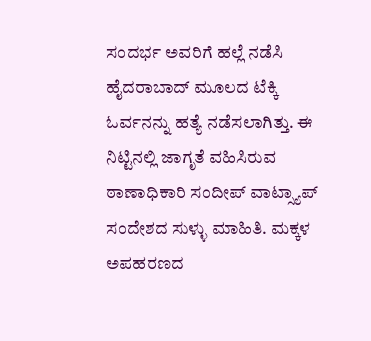ಸಂದರ್ಭ ಅವರಿಗೆ ಹಲ್ಲೆ ನಡೆಸಿ ಹೈದರಾಬಾದ್ ಮೂಲದ ಟೆಕ್ಕಿ ಓರ್ವನನ್ನು ಹತ್ಯೆ ನಡೆಸಲಾಗಿತ್ತು. ಈ ನಿಟ್ಟಿನಲ್ಲಿ ಜಾಗೃತೆ ವಹಿಸಿರುವ ಠಾಣಾಧಿಕಾರಿ ಸಂದೀಪ್ ವಾಟ್ಸ್ಯಾಪ್ ಸಂದೇಶದ ಸುಳ್ಳು ಮಾಹಿತಿ. ಮಕ್ಕಳ ಅಪಹರಣದ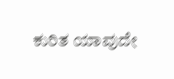ಕುರಿತ ಯಾವುದೇ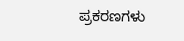ಪ್ರಕರಣಗಳು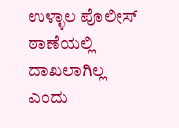ಉಳ್ಳಾಲ ಪೊಲೀಸ್ ಠಾಣೆಯಲ್ಲಿ ದಾಖಲಾಗಿಲ್ಲ ಎಂದು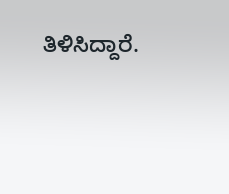ತಿಳಿಸಿದ್ದಾರೆ.